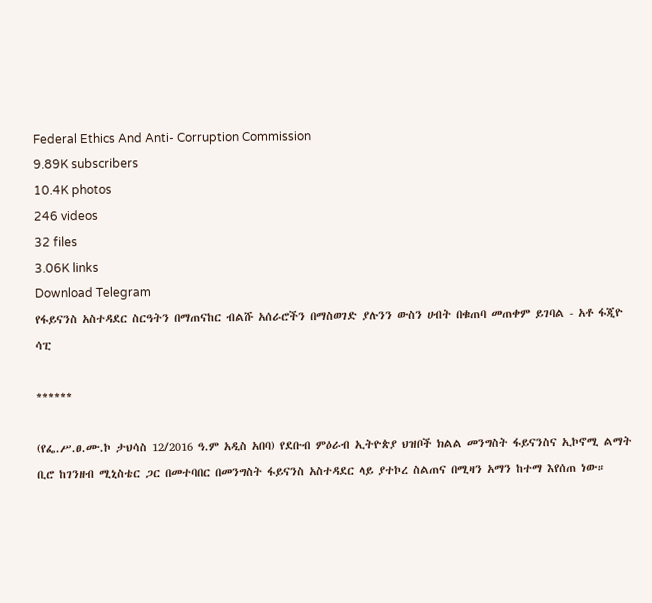Federal Ethics And Anti- Corruption Commission
9.89K subscribers
10.4K photos
246 videos
32 files
3.06K links
Download Telegram
የፋይናንስ አስተዳደር ስርዓትን በማጠናከር ብልሹ አሰራሮችን በማስወገድ ያሉንን ውስን ሀብት በቁጠባ መጠቀም ይገባል - አቶ ፋጂዮ ሳፒ

******

(የፌ.ሥ.ፀ.ሙ.ኮ ታህሳስ 12/2016 ዓ.ም አዲስ አበባ) የደቡብ ምዕራብ ኢትዮጵያ ህዝቦች ክልል መንግስት ፋይናንስና ኢኮኖሚ ልማት ቢሮ ከገንዘብ ሚኒስቴር ጋር በመተባበር በመንግስት ፋይናንስ አስተዳደር ላይ ያተኮረ ስልጠና በሚዛን አማን ከተማ እየሰጠ ነው።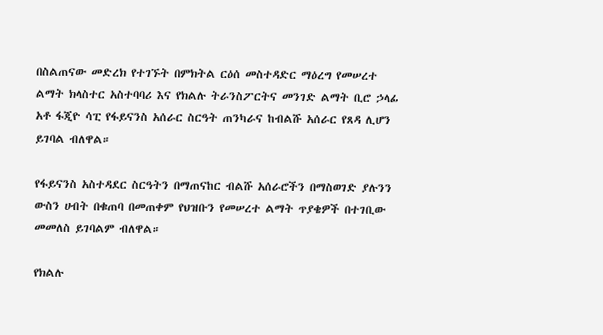በስልጠናው መድረክ የተገኙት በምክትል ርዕሰ መስተዳድር ማዕረግ የመሠረተ ልማት ክላስተር አስተባባሪ እና የክልሉ ትራንስፖርትና መንገድ ልማት ቢሮ ኃላፊ አቶ ፋጂዮ ሳፒ የፋይናንስ አሰራር ስርዓት ጠንካራና ከብልሹ አሰራር የጸዳ ሊሆን ይገባል ብለዋል።

የፋይናንስ አስተዳደር ስርዓትን በማጠናከር ብልሹ አሰራሮችን በማስወገድ ያሉንን ውስን ሀብት በቁጠባ በመጠቀም የህዝቡን የመሠረተ ልማት ጥያቄዎች በተገቢው መመለስ ይገባልም ብለዋል።

የክልሉ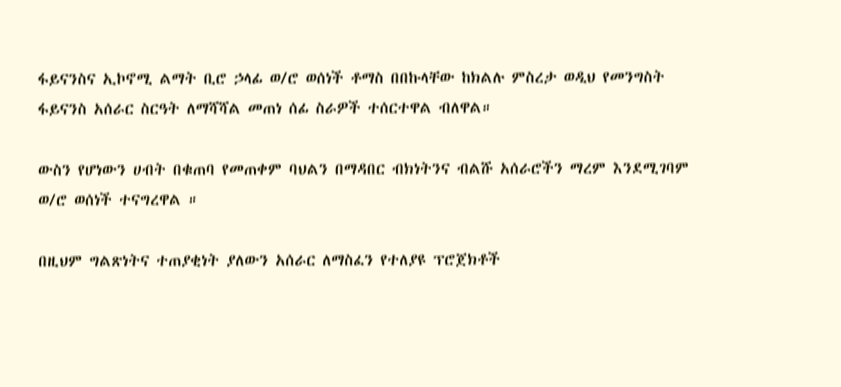ፋይናንስና ኢኮኖሚ ልማት ቢሮ ኃላፊ ወ/ሮ ወሰነች ቶማስ በበኩላቸው ከክልሉ ምስረታ ወዲህ የመንግስት ፋይናንስ አሰራር ስርዓት ለማሻሻል መጠነ ሰፊ ስራዎች ተሰርተዋል ብለዋል።

ውስን የሆነውን ሀብት በቁጠባ የመጠቀም ባህልን በማዳበር ብክነትንና ብልሹ አሰራሮችን ማረም እንደሚገባም ወ/ሮ ወሰነች ተናግረዋል ።

በዚህም ግልጽነትና ተጠያቂነት ያለውን አሰራር ለማስፈን የተለያዩ ፕሮጀክቶች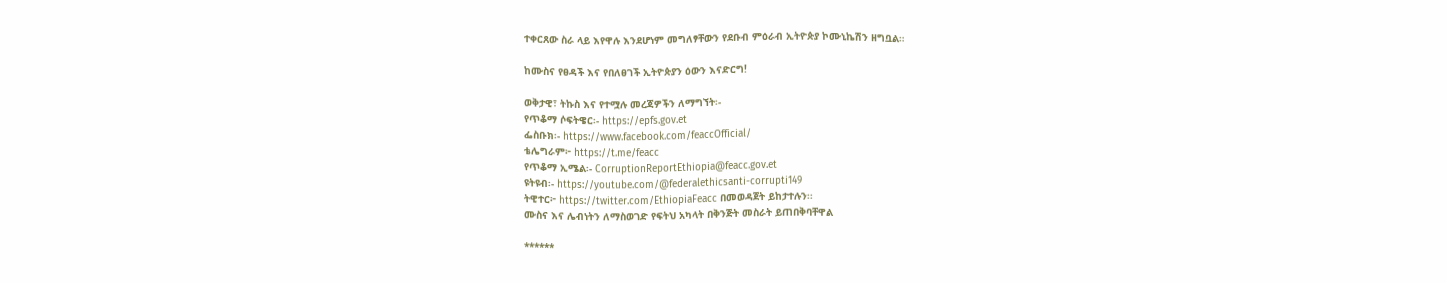ተቀርጸው ስራ ላይ እየዋሉ እንደሆነም መግለፃቸውን የደቡብ ምዕራብ ኢትዮጵያ ኮሙኒኬሽን ዘግቧል።

ከሙስና የፀዳች እና የበለፀገች ኢትዮጵያን ዕውን እናድርግ!

ወቅታዊ፣ ትኩስ እና የተሟሉ መረጃዎችን ለማግኘት፡-
የጥቆማ ሶፍትዌር፡- https://epfs.gov.et
ፌስቡክ፡- https://www.facebook.com/feaccOfficial/
ቴሌግራም፦ https://t.me/feacc
የጥቆማ ኢሜል፡- CorruptionReportEthiopia@feacc.gov.et
ዩትዩብ፡- https://youtube.com/@federalethicsanti-corrupti149
ትዊተር፦ https://twitter.com/EthiopiaFeacc በመወዳጀት ይከታተሉን፡፡
ሙስና እና ሌብነትን ለማስወገድ የፍትህ አካላት በቅንጅት መስራት ይጠበቅባቸዋል

******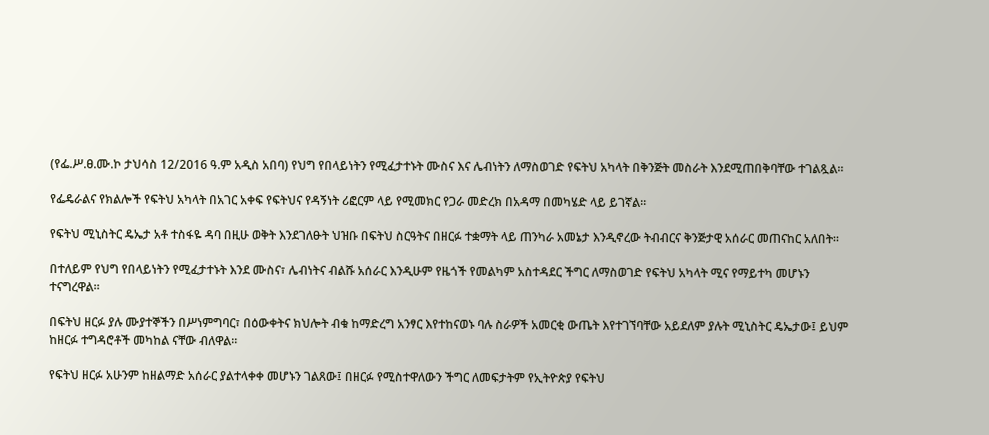(የፌ.ሥ.ፀ.ሙ.ኮ ታህሳስ 12/2016 ዓ.ም አዲስ አበባ) የህግ የበላይነትን የሚፈታተኑት ሙስና እና ሌብነትን ለማስወገድ የፍትህ አካላት በቅንጅት መስራት እንደሚጠበቅባቸው ተገልጿል።

የፌዴራልና የክልሎች የፍትህ አካላት በአገር አቀፍ የፍትህና የዳኝነት ሪፎርም ላይ የሚመክር የጋራ መድረክ በአዳማ በመካሄድ ላይ ይገኛል።

የፍትህ ሚኒስትር ዴኤታ አቶ ተስፋዬ ዳባ በዚሁ ወቅት እንደገለፁት ህዝቡ በፍትህ ስርዓትና በዘርፉ ተቋማት ላይ ጠንካራ አመኔታ እንዲኖረው ትብብርና ቅንጅታዊ አሰራር መጠናከር አለበት።

በተለይም የህግ የበላይነትን የሚፈታተኑት እንደ ሙስና፣ ሌብነትና ብልሹ አሰራር እንዲሁም የዜጎች የመልካም አስተዳደር ችግር ለማስወገድ የፍትህ አካላት ሚና የማይተካ መሆኑን ተናግረዋል።

በፍትህ ዘርፉ ያሉ ሙያተኞችን በሥነምግባር፣ በዕውቀትና ክህሎት ብቁ ከማድረግ አንፃር እየተከናወኑ ባሉ ስራዎች አመርቂ ውጤት እየተገኘባቸው አይደለም ያሉት ሚኒስትር ዴኤታው፤ ይህም ከዘርፉ ተግዳሮቶች መካከል ናቸው ብለዋል።

የፍትህ ዘርፉ አሁንም ከዘልማድ አሰራር ያልተላቀቀ መሆኑን ገልጸው፤ በዘርፉ የሚስተዋለውን ችግር ለመፍታትም የኢትዮጵያ የፍትህ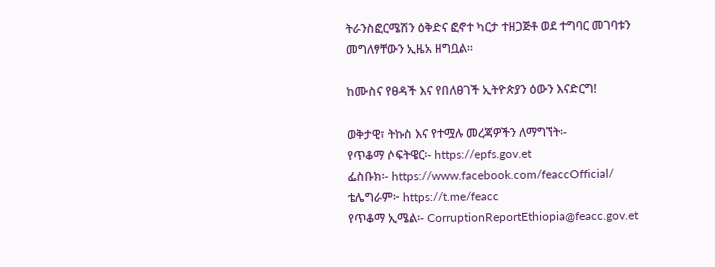ትራንስፎርሜሽን ዕቅድና ፎኖተ ካርታ ተዘጋጅቶ ወደ ተግባር መገባቱን መግለፃቸውን ኢዜአ ዘግቧል።

ከሙስና የፀዳች እና የበለፀገች ኢትዮጵያን ዕውን እናድርግ!

ወቅታዊ፣ ትኩስ እና የተሟሉ መረጃዎችን ለማግኘት፡-
የጥቆማ ሶፍትዌር፡- https://epfs.gov.et
ፌስቡክ፡- https://www.facebook.com/feaccOfficial/
ቴሌግራም፦ https://t.me/feacc
የጥቆማ ኢሜል፡- CorruptionReportEthiopia@feacc.gov.et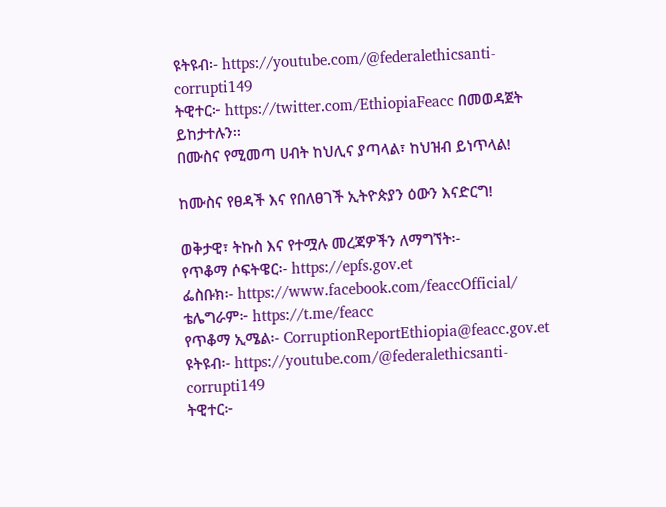ዩትዩብ፡- https://youtube.com/@federalethicsanti-corrupti149
ትዊተር፦ https://twitter.com/EthiopiaFeacc በመወዳጀት ይከታተሉን፡፡
በሙስና የሚመጣ ሀብት ከህሊና ያጣላል፣ ከህዝብ ይነጥላል!

ከሙስና የፀዳች እና የበለፀገች ኢትዮጵያን ዕውን እናድርግ!

ወቅታዊ፣ ትኩስ እና የተሟሉ መረጃዎችን ለማግኘት፡-
የጥቆማ ሶፍትዌር፡- https://epfs.gov.et
ፌስቡክ፡- https://www.facebook.com/feaccOfficial/
ቴሌግራም፦ https://t.me/feacc
የጥቆማ ኢሜል፡- CorruptionReportEthiopia@feacc.gov.et
ዩትዩብ፡- https://youtube.com/@federalethicsanti-corrupti149
ትዊተር፦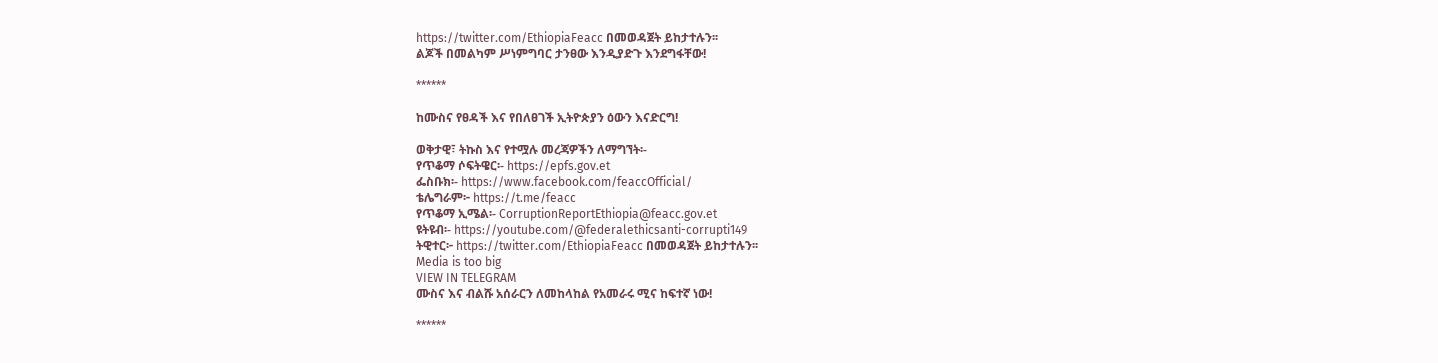https://twitter.com/EthiopiaFeacc በመወዳጀት ይከታተሉን፡፡
ልጆች በመልካም ሥነምግባር ታንፀው እንዲያድጉ እንደግፋቸው!

******

ከሙስና የፀዳች እና የበለፀገች ኢትዮጵያን ዕውን እናድርግ!

ወቅታዊ፣ ትኩስ እና የተሟሉ መረጃዎችን ለማግኘት፡-
የጥቆማ ሶፍትዌር፡- https://epfs.gov.et
ፌስቡክ፡- https://www.facebook.com/feaccOfficial/
ቴሌግራም፦ https://t.me/feacc
የጥቆማ ኢሜል፡- CorruptionReportEthiopia@feacc.gov.et
ዩትዩብ፡- https://youtube.com/@federalethicsanti-corrupti149
ትዊተር፦ https://twitter.com/EthiopiaFeacc በመወዳጀት ይከታተሉን፡፡
Media is too big
VIEW IN TELEGRAM
ሙስና እና ብልሹ አሰራርን ለመከላከል የአመራሩ ሚና ከፍተኛ ነው!

******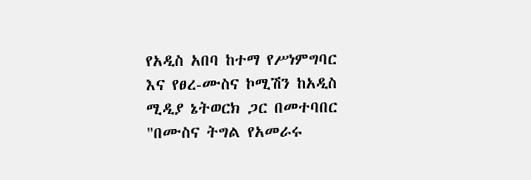የአዲስ አበባ ከተማ የሥነምግባር እና የፀረ-ሙስና ኮሚሽን ከአዲስ ሚዲያ ኔትወርክ ጋር በመተባበር "በሙስና ትግል የአመራሩ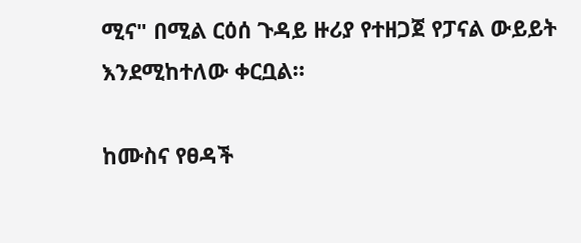ሚና" በሚል ርዕሰ ጉዳይ ዙሪያ የተዘጋጀ የፓናል ውይይት እንደሚከተለው ቀርቧል።

ከሙስና የፀዳች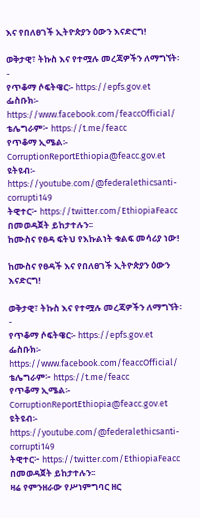እና የበለፀገች ኢትዮጵያን ዕውን እናድርግ!

ወቅታዊ፣ ትኩስ እና የተሟሉ መረጃዎችን ለማግኘት፡-
የጥቆማ ሶፍትዌር፡- https://epfs.gov.et
ፌስቡክ፡- https://www.facebook.com/feaccOfficial/
ቴሌግራም፦ https://t.me/feacc
የጥቆማ ኢሜል፡- CorruptionReportEthiopia@feacc.gov.et
ዩትዩብ፡- https://youtube.com/@federalethicsanti-corrupti149
ትዊተር፦ https://twitter.com/EthiopiaFeacc በመወዳጀት ይከታተሉን፡፡
ከሙስና የፀዳ ፍትህ የእኩልነት ቁልፍ መሳሪያ ነው!

ከሙስና የፀዳች እና የበለፀገች ኢትዮጵያን ዕውን እናድርግ!

ወቅታዊ፣ ትኩስ እና የተሟሉ መረጃዎችን ለማግኘት፡-
የጥቆማ ሶፍትዌር፡- https://epfs.gov.et
ፌስቡክ፡- https://www.facebook.com/feaccOfficial/
ቴሌግራም፦ https://t.me/feacc
የጥቆማ ኢሜል፡- CorruptionReportEthiopia@feacc.gov.et
ዩትዩብ፡- https://youtube.com/@federalethicsanti-corrupti149
ትዊተር፦ https://twitter.com/EthiopiaFeacc በመወዳጀት ይከታተሉን፡፡
ዛሬ የምንዘራው የሥነምግባር ዘር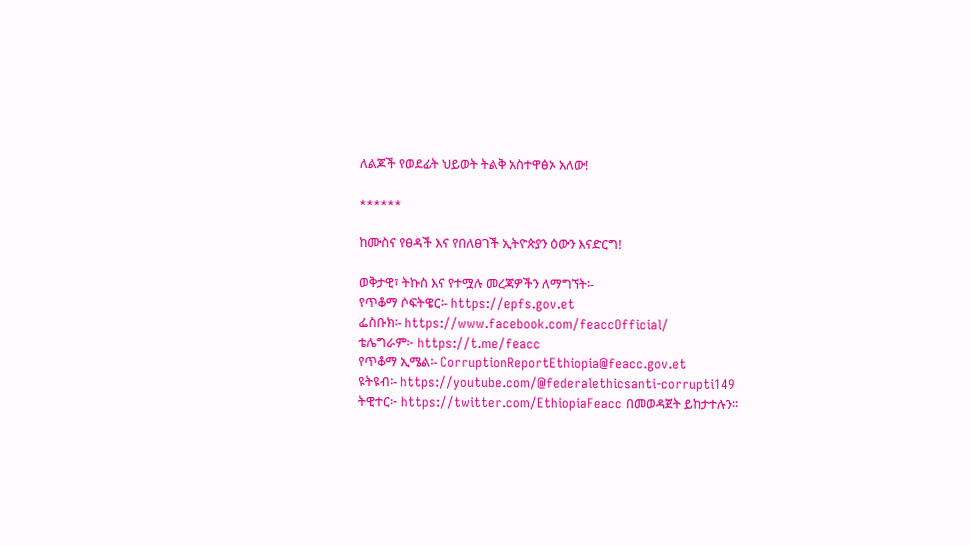ለልጆች የወደፊት ህይወት ትልቅ አስተዋፅኦ አለው!

******

ከሙስና የፀዳች እና የበለፀገች ኢትዮጵያን ዕውን እናድርግ!

ወቅታዊ፣ ትኩስ እና የተሟሉ መረጃዎችን ለማግኘት፡-
የጥቆማ ሶፍትዌር፡- https://epfs.gov.et
ፌስቡክ፡- https://www.facebook.com/feaccOfficial/
ቴሌግራም፦ https://t.me/feacc
የጥቆማ ኢሜል፡- CorruptionReportEthiopia@feacc.gov.et
ዩትዩብ፡- https://youtube.com/@federalethicsanti-corrupti149
ትዊተር፦ https://twitter.com/EthiopiaFeacc በመወዳጀት ይከታተሉን፡፡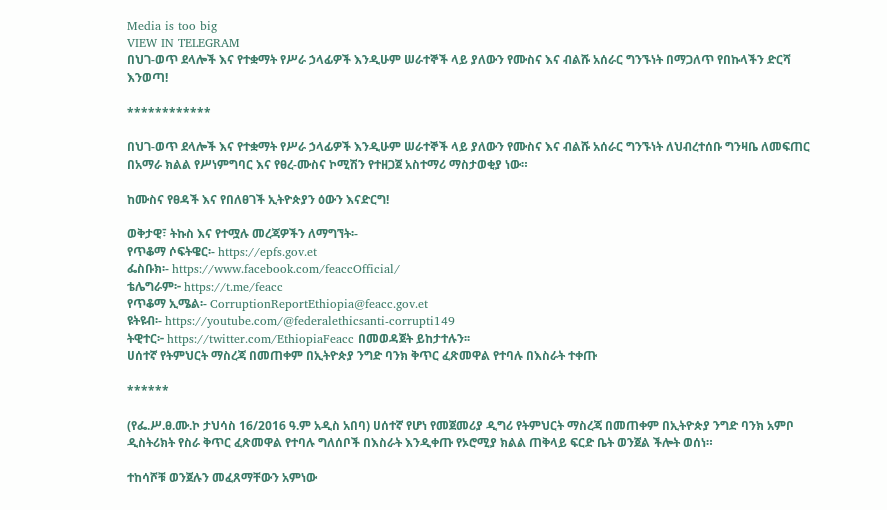Media is too big
VIEW IN TELEGRAM
በህገ-ወጥ ደላሎች እና የተቋማት የሥራ ኃላፊዎች እንዲሁም ሠራተኞች ላይ ያለውን የሙስና እና ብልሹ አሰራር ግንኙነት በማጋለጥ የበኩላችን ድርሻ እንወጣ!

************

በህገ-ወጥ ደላሎች እና የተቋማት የሥራ ኃላፊዎች እንዲሁም ሠራተኞች ላይ ያለውን የሙስና እና ብልሹ አሰራር ግንኙነት ለህብረተሰቡ ግንዛቤ ለመፍጠር በአማራ ክልል የሥነምግባር እና የፀረ-ሙስና ኮሚሽን የተዘጋጀ አስተማሪ ማስታወቂያ ነው።

ከሙስና የፀዳች እና የበለፀገች ኢትዮጵያን ዕውን እናድርግ!

ወቅታዊ፣ ትኩስ እና የተሟሉ መረጃዎችን ለማግኘት፡-
የጥቆማ ሶፍትዌር፡- https://epfs.gov.et
ፌስቡክ፡- https://www.facebook.com/feaccOfficial/
ቴሌግራም፦ https://t.me/feacc
የጥቆማ ኢሜል፡- CorruptionReportEthiopia@feacc.gov.et
ዩትዩብ፡- https://youtube.com/@federalethicsanti-corrupti149
ትዊተር፦ https://twitter.com/EthiopiaFeacc በመወዳጀት ይከታተሉን፡፡
ሀሰተኛ የትምህርት ማስረጃ በመጠቀም በኢትዮጵያ ንግድ ባንክ ቅጥር ፈጽመዋል የተባሉ በእስራት ተቀጡ

******

(የፌ.ሥ.ፀ.ሙ.ኮ ታህሳስ 16/2016 ዓ.ም አዲስ አበባ) ሀሰተኛ የሆነ የመጀመሪያ ዲግሪ የትምህርት ማስረጃ በመጠቀም በኢትዮጵያ ንግድ ባንክ አምቦ ዲስትሪክት የስራ ቅጥር ፈጽመዋል የተባሉ ግለሰቦች በእስራት እንዲቀጡ የኦሮሚያ ክልል ጠቅላይ ፍርድ ቤት ወንጀል ችሎት ወሰነ።

ተከሳሾቹ ወንጀሉን መፈጸማቸውን አምነው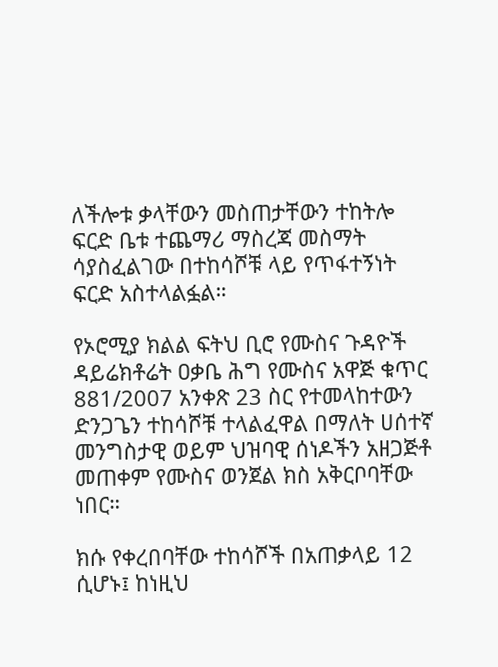ለችሎቱ ቃላቸውን መስጠታቸውን ተከትሎ ፍርድ ቤቱ ተጨማሪ ማስረጃ መስማት ሳያስፈልገው በተከሳሾቹ ላይ የጥፋተኝነት ፍርድ አስተላልፏል።

የኦሮሚያ ክልል ፍትህ ቢሮ የሙስና ጉዳዮች ዳይሬክቶሬት ዐቃቤ ሕግ የሙስና አዋጅ ቁጥር 881/2007 አንቀጽ 23 ስር የተመላከተውን ድንጋጌን ተከሳሾቹ ተላልፈዋል በማለት ሀሰተኛ መንግስታዊ ወይም ህዝባዊ ሰነዶችን አዘጋጅቶ መጠቀም የሙስና ወንጀል ክስ አቅርቦባቸው ነበር።

ክሱ የቀረበባቸው ተከሳሾች በአጠቃላይ 12 ሲሆኑ፤ ከነዚህ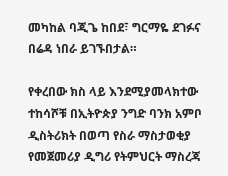መካከል ባጂጌ ከበደ፣ ግርማዬ ደገፉና በሬዳ ነበራ ይገኙበታል።

የቀረበው ክስ ላይ እንደሚያመላክተው ተከሳሾቹ በኢትዮጵያ ንግድ ባንክ አምቦ ዲስትሪክት በወጣ የስራ ማስታወቂያ የመጀመሪያ ዲግሪ የትምህርት ማስረጃ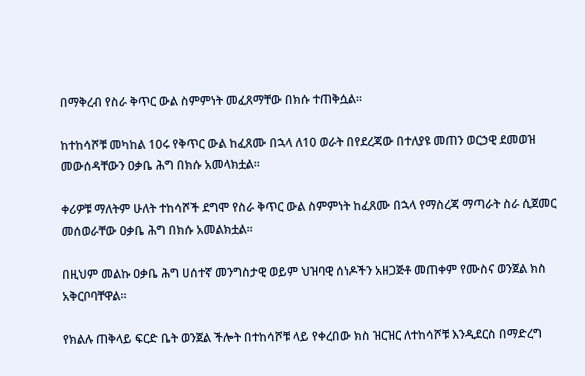በማቅረብ የስራ ቅጥር ውል ስምምነት መፈጸማቸው በክሱ ተጠቅሷል።

ከተከሳሾቹ መካከል 10ሩ የቅጥር ውል ከፈጸሙ በኋላ ለ10 ወራት በየደረጃው በተለያዩ መጠን ወርኃዊ ደመወዝ መውሰዳቸውን ዐቃቤ ሕግ በክሱ አመላክቷል።

ቀሪዎቹ ማለትም ሁለት ተከሳሾች ደግሞ የስራ ቅጥር ውል ስምምነት ከፈጸሙ በኋላ የማስረጃ ማጣራት ስራ ሲጀመር መሰወራቸው ዐቃቤ ሕግ በክሱ አመልክቷል።

በዚህም መልኩ ዐቃቤ ሕግ ሀሰተኛ መንግስታዊ ወይም ህዝባዊ ሰነዶችን አዘጋጅቶ መጠቀም የሙስና ወንጀል ክስ አቅርቦባቸዋል።

የክልሉ ጠቅላይ ፍርድ ቤት ወንጀል ችሎት በተከሳሾቹ ላይ የቀረበው ክስ ዝርዝር ለተከሳሾቹ እንዲደርስ በማድረግ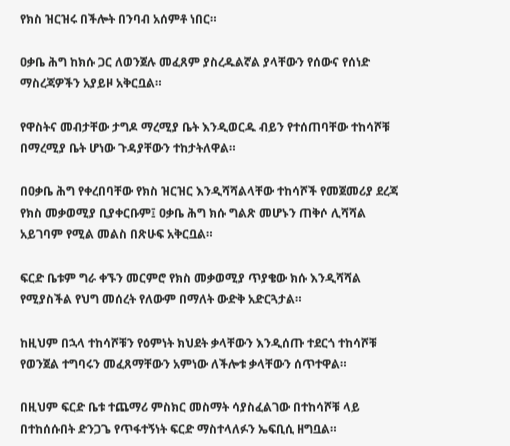የክስ ዝርዝሩ በችሎት በንባብ አሰምቶ ነበር።

ዐቃቤ ሕግ ከክሱ ጋር ለወንጀሉ መፈጸም ያስረዱልኛል ያላቸውን የሰውና የሰነድ ማስረጃዎችን አያይዞ አቅርቧል።

የዋስትና መብታቸው ታግዶ ማረሚያ ቤት እንዲወርዱ ብይን የተሰጠባቸው ተከሳሾቹ በማረሚያ ቤት ሆነው ጉዳያቸውን ተከታትለዋል።

በዐቃቤ ሕግ የቀረበባቸው የክስ ዝርዝር እንዲሻሻልላቸው ተከሳሾች የመጀመሪያ ደረጃ የክስ መቃወሚያ ቢያቀርቡም፤ ዐቃቤ ሕግ ክሱ ግልጽ መሆኑን ጠቅሶ ሊሻሻል አይገባም የሚል መልስ በጽሁፍ አቅርቧል።

ፍርድ ቤቱም ግራ ቀኙን መርምሮ የክስ መቃወሚያ ጥያቄው ክሱ እንዲሻሻል የሚያስችል የህግ መሰረት የለውም በማለት ውድቅ አድርጓታል።

ከዚህም በኋላ ተከሳሾቹን የዕምነት ክህደት ቃላቸውን እንዲሰጡ ተደርጎ ተከሳሾቹ የወንጀል ተግባሩን መፈጸማቸውን አምነው ለችሎቱ ቃላቸውን ሰጥተዋል።

በዚህም ፍርድ ቤቱ ተጨማሪ ምስክር መስማት ሳያስፈልገው በተከሳሾቹ ላይ በተከሰሱበት ድንጋጌ የጥፋተኝነት ፍርድ ማስተላለፉን ኤፍቢሲ ዘግቧል።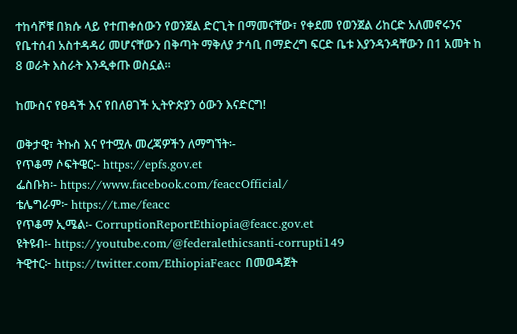ተከሳሾቹ በክሱ ላይ የተጠቀሰውን የወንጀል ድርጊት በማመናቸው፣ የቀደመ የወንጀል ሪከርድ አለመኖሩንና የቤተሰብ አስተዳዳሪ መሆናቸውን በቅጣት ማቅለያ ታሳቢ በማድረግ ፍርድ ቤቱ እያንዳንዳቸውን በ1 አመት ከ 8 ወራት እስራት እንዲቀጡ ወስኗል።

ከሙስና የፀዳች እና የበለፀገች ኢትዮጵያን ዕውን እናድርግ!

ወቅታዊ፣ ትኩስ እና የተሟሉ መረጃዎችን ለማግኘት፡-
የጥቆማ ሶፍትዌር፡- https://epfs.gov.et
ፌስቡክ፡- https://www.facebook.com/feaccOfficial/
ቴሌግራም፦ https://t.me/feacc
የጥቆማ ኢሜል፡- CorruptionReportEthiopia@feacc.gov.et
ዩትዩብ፡- https://youtube.com/@federalethicsanti-corrupti149
ትዊተር፦ https://twitter.com/EthiopiaFeacc በመወዳጀት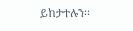ይከታተሉን፡፡